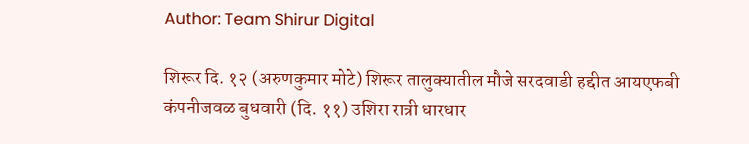Author: Team Shirur Digital

शिरूर दि. १२ (अरुणकुमार मोटे) शिरूर तालुक्यातील मौजे सरदवाडी हद्दीत आयएफबी कंपनीजवळ बुधवारी (दि. ११) उशिरा रात्री धारधार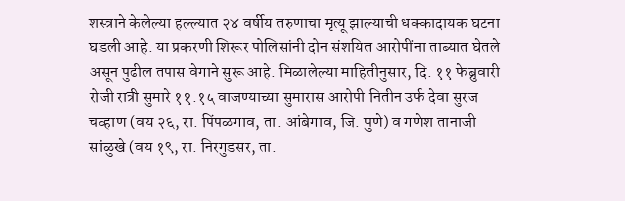शस्त्राने केलेल्या हल्ल्यात २४ वर्षीय तरुणाचा मृत्यू झाल्याची धक्कादायक घटना घडली आहे. या प्रकरणी शिरूर पोलिसांनी दोन संशयित आरोपींना ताब्यात घेतले असून पुढील तपास वेगाने सुरू आहे. मिळालेल्या माहितीनुसार, दि. ११ फेब्रुवारी रोजी रात्री सुमारे ११.१५ वाजण्याच्या सुमारास आरोपी नितीन उर्फ देवा सुरज चव्हाण (वय २६, रा. पिंपळगाव, ता. आंबेगाव, जि. पुणे) व गणेश तानाजी सांळुखे (वय १९, रा. निरगुडसर, ता.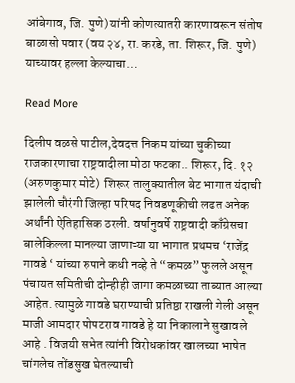आंबेगाव, जि. पुणे) यांनी कोणत्यातरी कारणावरून संतोष बाळासो पवार (वय २४, रा. करडे, ता. शिरूर, जि. पुणे) याच्यावर हल्ला केल्याचा…

Read More

दिलीप वळसे पाटील,देवदत्त निकम यांच्या चुकीच्या राजकारणाचा राष्ट्रवादीला मोठा फटका.. शिरूर, दि. १२ (अरुणकुमार मोटे)  शिरूर तालुक्यातील बेट भागात यंदाची झालेली चौरंगी जिल्हा परिषद निवडणूकीची लढत अनेक अर्थांनी ऐतिहासिक ठरली. वर्षानुवर्षे राष्ट्रवादी काँग्रेसचा बालेकिल्ला मानल्या जाणाऱ्या या भागात प्रथमच ‘राजेंद्र गावडे ‘ यांच्या रुपाने कधी नव्हे ते “कमळ” फुलले असून पंचायत समितीची दोन्हीही जागा कमळाच्या ताब्यात आल्या आहेत. त्यामुळे गावडे घराण्याची प्रतिष्ठा राखली गेली असून माजी आमदार पोपटराव गावडे हे या निकालाने सुखावले आहे . विजयी सभेत त्यांनी विरोधकांवर खालच्या भाषेत चांगलेच तोंडसुख घेतल्याची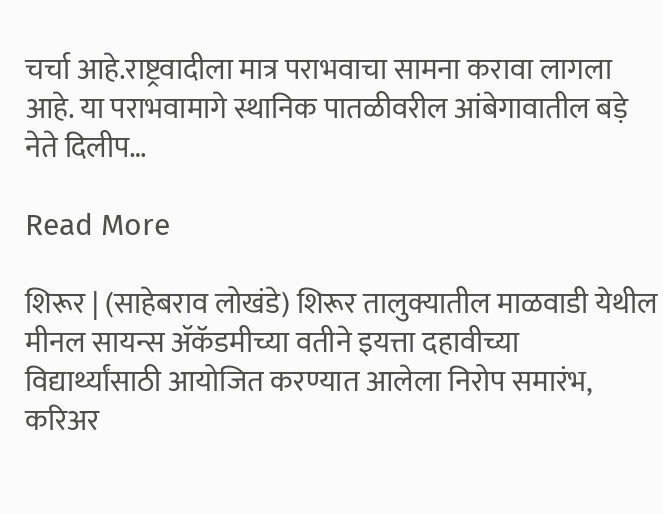चर्चा आहे.राष्ट्रवादीला मात्र पराभवाचा सामना करावा लागला आहे. या पराभवामागे स्थानिक पातळीवरील आंबेगावातील बड़े नेते दिलीप…

Read More

शिरूर | (साहेबराव लोखंडे) शिरूर तालुक्यातील माळवाडी येथील मीनल सायन्स ॲकॅडमीच्या वतीने इयत्ता दहावीच्या विद्यार्थ्यांसाठी आयोजित करण्यात आलेला निरोप समारंभ, करिअर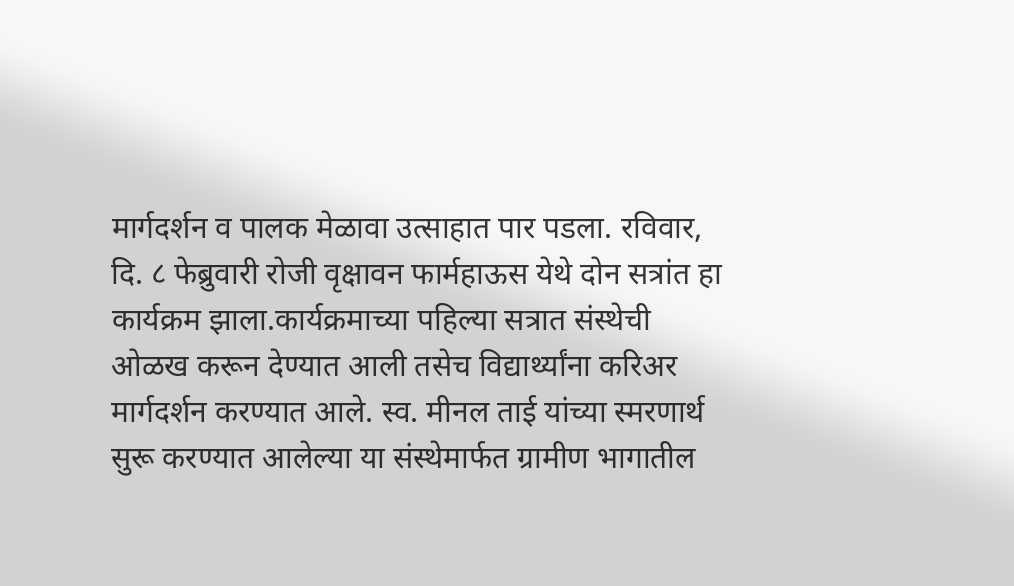मार्गदर्शन व पालक मेळावा उत्साहात पार पडला. रविवार, दि. ८ फेब्रुवारी रोजी वृक्षावन फार्महाऊस येथे दोन सत्रांत हा कार्यक्रम झाला.कार्यक्रमाच्या पहिल्या सत्रात संस्थेची ओळख करून देण्यात आली तसेच विद्यार्थ्यांना करिअर मार्गदर्शन करण्यात आले. स्व. मीनल ताई यांच्या स्मरणार्थ सुरू करण्यात आलेल्या या संस्थेमार्फत ग्रामीण भागातील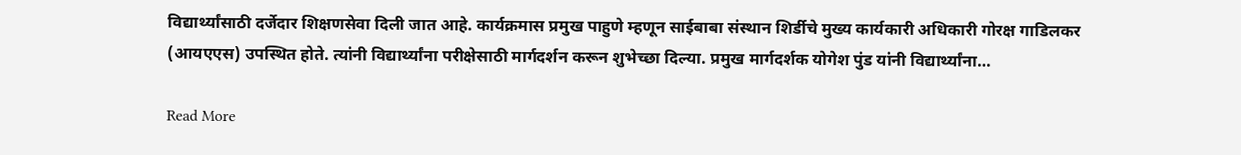विद्यार्थ्यांसाठी दर्जेदार शिक्षणसेवा दिली जात आहे. कार्यक्रमास प्रमुख पाहुणे म्हणून साईबाबा संस्थान शिर्डीचे मुख्य कार्यकारी अधिकारी गोरक्ष गाडिलकर (आयएएस) उपस्थित होते. त्यांनी विद्यार्थ्यांना परीक्षेसाठी मार्गदर्शन करून शुभेच्छा दिल्या. प्रमुख मार्गदर्शक योगेश पुंड यांनी विद्यार्थ्यांना…

Read More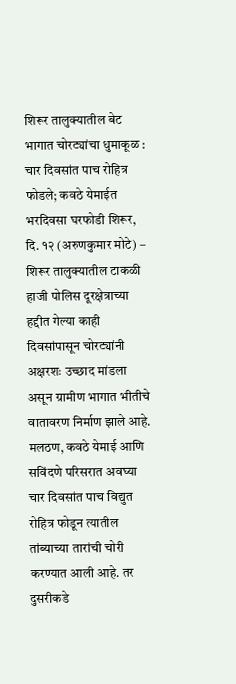शिरूर तालुक्यातील बेट भागात चोरट्यांचा धुमाकूळ : चार दिवसांत पाच रोहित्र फोडले; कवठे येमाईत भरदिवसा घरफोडी शिरूर, दि. १२ (अरुणकुमार मोटे) – शिरूर तालुक्यातील टाकळी हाजी पोलिस दूरक्षेत्राच्या हद्दीत गेल्या काही दिवसांपासून चोरट्यांनी अक्षरशः उच्छाद मांडला असून ग्रामीण भागात भीतीचे वातावरण निर्माण झाले आहे. मलठण, कवठे येमाई आणि सविंदणे परिसरात अवघ्या चार दिवसांत पाच विद्युत रोहित्र फोडून त्यातील तांब्याच्या तारांची चोरी करण्यात आली आहे. तर दुसरीकडे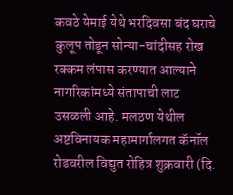कवठे येमाई येथे भरदिवसा बंद घराचे कुलूप तोडून सोन्या-चांदीसह रोख रक्कम लंपास करण्यात आल्याने नागरिकांमध्ये संतापाची लाट उसळली आहे. मलठण येथील अष्टविनायक महामार्गालगत कॅनॉल रोडवरील विद्युत रोहित्र शुक्रवारी (दि.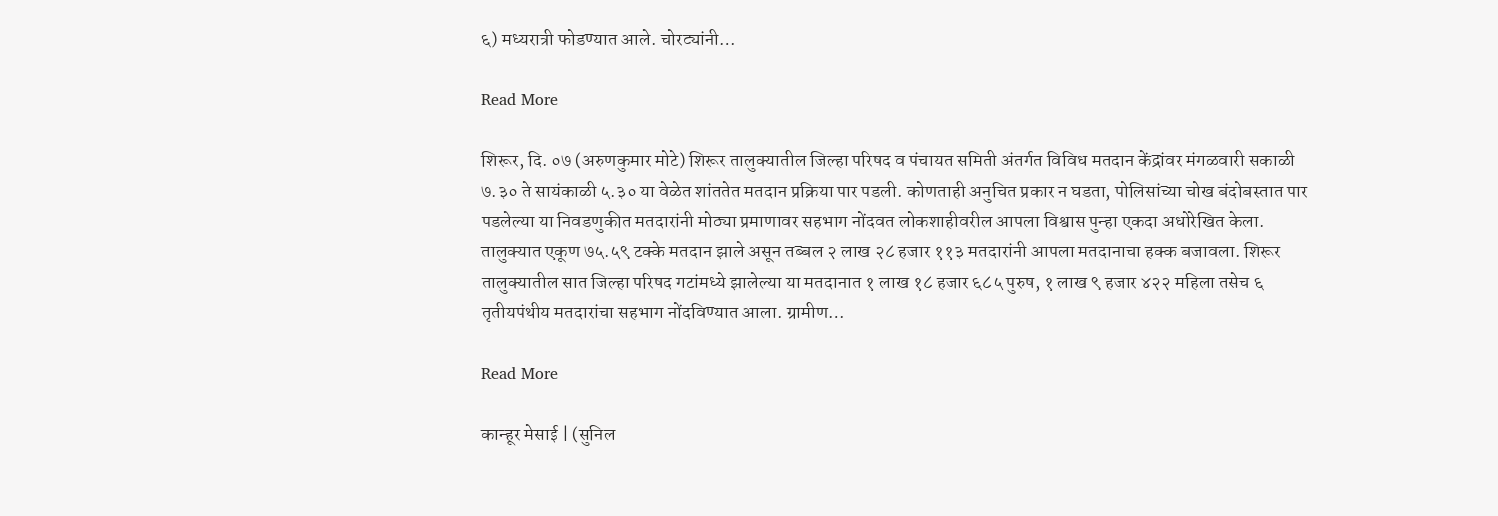६) मध्यरात्री फोडण्यात आले. चोरट्यांनी…

Read More

शिरूर, दि. ०७ (अरुणकुमार मोटे) शिरूर तालुक्यातील जिल्हा परिषद व पंचायत समिती अंतर्गत विविध मतदान केंद्रांवर मंगळवारी सकाळी ७.३० ते सायंकाळी ५.३० या वेळेत शांततेत मतदान प्रक्रिया पार पडली. कोणताही अनुचित प्रकार न घडता, पोलिसांच्या चोख बंदोबस्तात पार पडलेल्या या निवडणुकीत मतदारांनी मोठ्या प्रमाणावर सहभाग नोंदवत लोकशाहीवरील आपला विश्वास पुन्हा एकदा अधोरेखित केला. तालुक्यात एकूण ७५.५९ टक्के मतदान झाले असून तब्बल २ लाख २८ हजार ११३ मतदारांनी आपला मतदानाचा हक्क बजावला. शिरूर तालुक्यातील सात जिल्हा परिषद गटांमध्ये झालेल्या या मतदानात १ लाख १८ हजार ६८५ पुरुष, १ लाख ९ हजार ४२२ महिला तसेच ६ तृतीयपंथीय मतदारांचा सहभाग नोंदविण्यात आला. ग्रामीण…

Read More

कान्हूर मेसाई | (सुनिल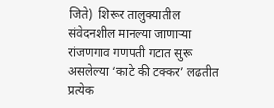जिते)  शिरूर तालुक्यातील संवेदनशील मानल्या जाणाऱ्या रांजणगाव गणपती गटात सुरू असलेल्या ‘काटे की टक्कर’ लढतीत प्रत्येक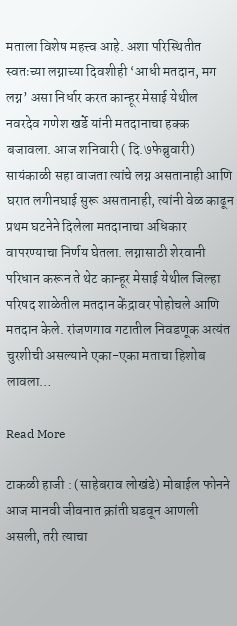मताला विशेष महत्त्व आहे. अशा परिस्थितीत स्वतःच्या लग्नाच्या दिवशीही ‘आधी मतदान, मग लग्न’ असा निर्धार करत कान्हूर मेसाई येथील नवरदेव गणेश खर्डे यांनी मतदानाचा हक्क बजावला. आज शनिवारी ( दि.७फेब्रुवारी) सायंकाळी सहा वाजता त्यांचे लग्न असतानाही आणि घरात लगीनघाई सुरू असतानाही, त्यांनी वेळ काढून प्रथम घटनेने दिलेला मतदानाचा अधिकार वापरण्याचा निर्णय घेतला. लग्नासाठी शेरवानी परिधान करून ते थेट कान्हूर मेसाई येथील जिल्हा परिषद शाळेतील मतदान केंद्रावर पोहोचले आणि मतदान केले. रांजणगाव गटातील निवडणूक अत्यंत चुरशीची असल्याने एका-एका मताचा हिशोब लावला…

Read More

टाकळी हाजी : (साहेबराव लोखंडे) मोबाईल फोनने आज मानवी जीवनात क्रांती घडवून आणली असली, तरी त्याचा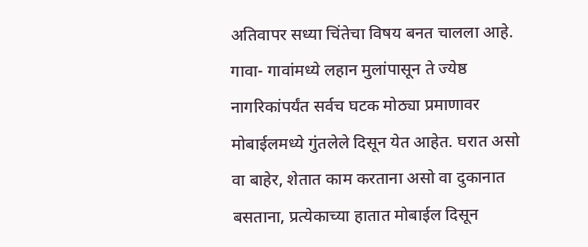अतिवापर सध्या चिंतेचा विषय बनत चालला आहे. गावा- गावांमध्ये लहान मुलांपासून ते ज्येष्ठ नागरिकांपर्यंत सर्वच घटक मोठ्या प्रमाणावर मोबाईलमध्ये गुंतलेले दिसून येत आहेत. घरात असो वा बाहेर, शेतात काम करताना असो वा दुकानात बसताना, प्रत्येकाच्या हातात मोबाईल दिसून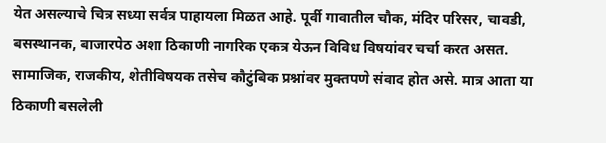येत असल्याचे चित्र सध्या सर्वत्र पाहायला मिळत आहे. पूर्वी गावातील चौक, मंदिर परिसर, चावडी, बसस्थानक, बाजारपेठ अशा ठिकाणी नागरिक एकत्र येऊन विविध विषयांवर चर्चा करत असत. सामाजिक, राजकीय, शेतीविषयक तसेच कौटुंबिक प्रश्नांवर मुक्तपणे संवाद होत असे. मात्र आता या ठिकाणी बसलेली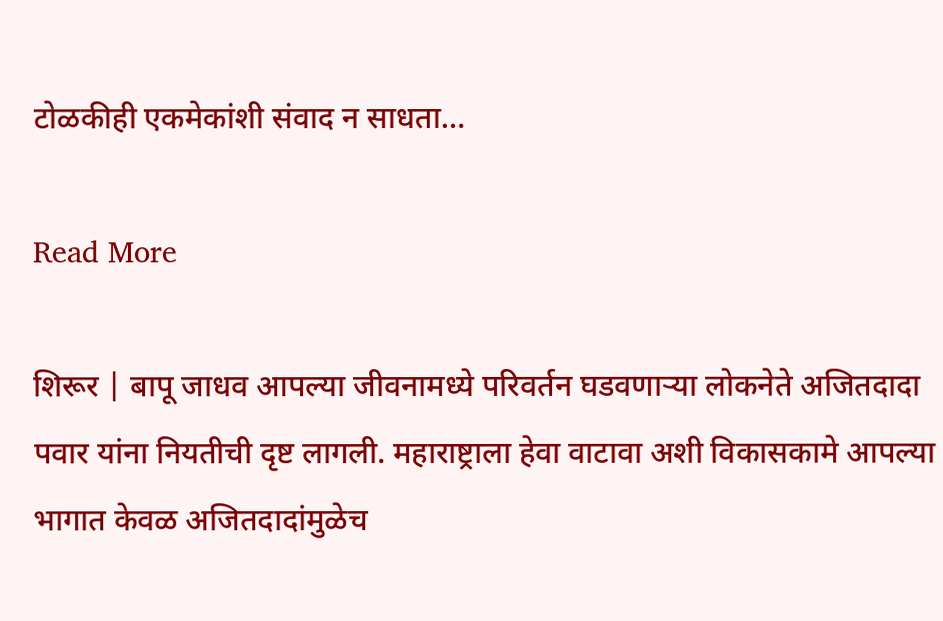टोळकीही एकमेकांशी संवाद न साधता…

Read More

शिरूर | बापू जाधव आपल्या जीवनामध्ये परिवर्तन घडवणाऱ्या लोकनेते अजितदादा पवार यांना नियतीची दृष्ट लागली. महाराष्ट्राला हेवा वाटावा अशी विकासकामे आपल्या भागात केवळ अजितदादांमुळेच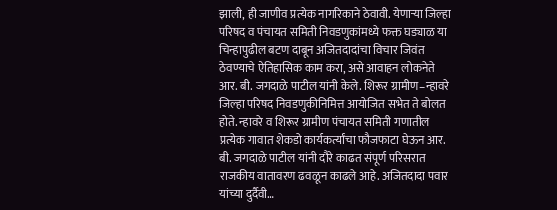झाली, ही जाणीव प्रत्येक नागरिकाने ठेवावी. येणाऱ्या जिल्हा परिषद व पंचायत समिती निवडणुकांमध्ये फक्त घड्याळ या चिन्हापुढील बटण दाबून अजितदादांचा विचार जिवंत ठेवण्याचे ऐतिहासिक काम करा, असे आवाहन लोकनेते आर. बी. जगदाळे पाटील यांनी केले. शिरूर ग्रामीण–न्हावरे जिल्हा परिषद निवडणुकीनिमित्त आयोजित सभेत ते बोलत होते. न्हावरे व शिरूर ग्रामीण पंचायत समिती गणातील प्रत्येक गावात शेकडो कार्यकर्त्यांचा फौजफाटा घेऊन आर. बी. जगदाळे पाटील यांनी दौरे काढत संपूर्ण परिसरात राजकीय वातावरण ढवळून काढले आहे. अजितदादा पवार यांच्या दुर्दैवी…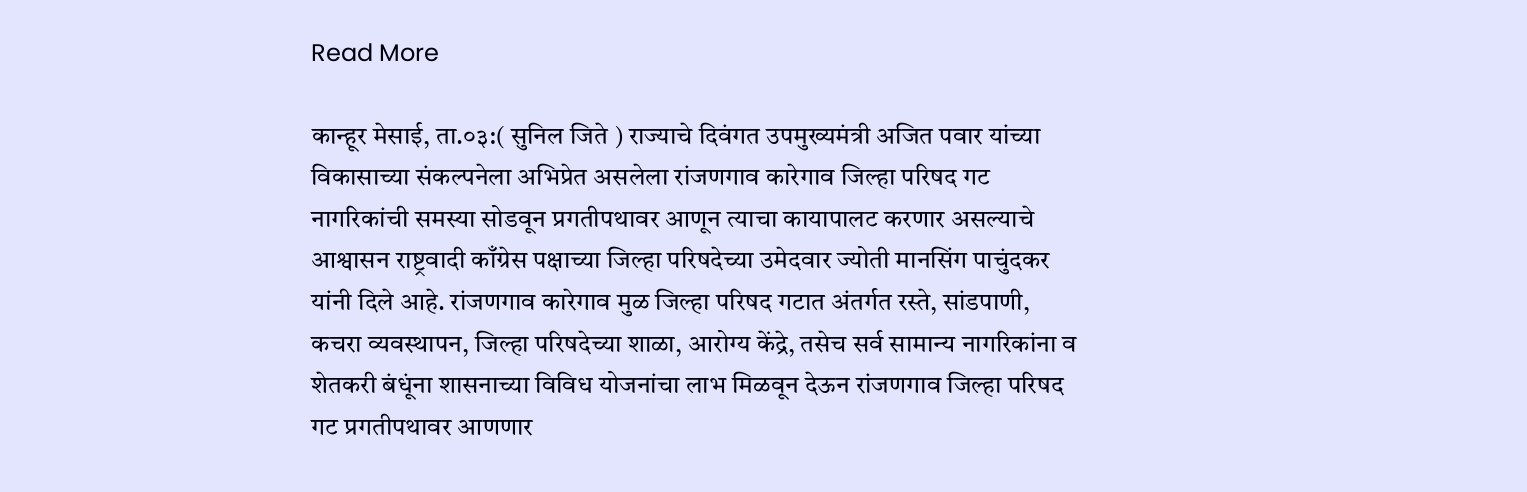Read More

कान्हूर मेसाई, ता.०३:( सुनिल जिते ) राज्याचे दिवंगत उपमुख्यमंत्री अजित पवार यांच्या विकासाच्या संकल्पनेला अभिप्रेत असलेला रांजणगाव कारेगाव जिल्हा परिषद गट नागरिकांची समस्या सोडवून प्रगतीपथावर आणून त्याचा कायापालट करणार असल्याचे आश्वासन राष्ट्रवादी काँग्रेस पक्षाच्या जिल्हा परिषदेच्या उमेदवार ज्योती मानसिंग पाचुंदकर यांनी दिले आहे. रांजणगाव कारेगाव मुळ जिल्हा परिषद गटात अंतर्गत रस्ते, सांडपाणी, कचरा व्यवस्थापन, जिल्हा परिषदेच्या शाळा, आरोग्य केंद्रे, तसेच सर्व सामान्य नागरिकांना व शेतकरी बंधूंना शासनाच्या विविध योजनांचा लाभ मिळवून देऊन रांजणगाव जिल्हा परिषद गट प्रगतीपथावर आणणार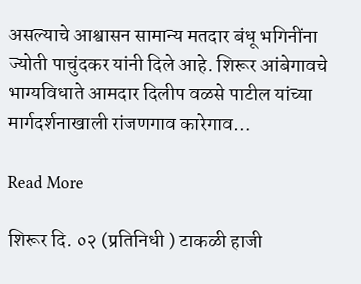असल्याचे आश्वासन सामान्य मतदार बंधू भगिनींना ज्योती पाचुंदकर यांनी दिले आहे. शिरूर आंबेगावचे भाग्यविधाते आमदार दिलीप वळसे पाटील यांच्या मार्गदर्शनाखाली रांजणगाव कारेगाव…

Read More

शिरूर दि. ०२ (प्रतिनिधी ) टाकळी हाजी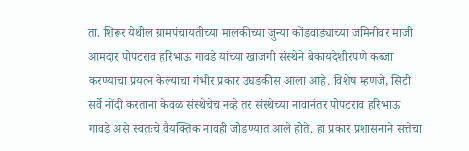ता. शिरूर येथील ग्रामपंचायतीच्या मालकीच्या जुन्या कोंडवाड्याच्या जमिनीवर माजी आमदार पोपटराव हरिभाऊ गावडे यांच्या खाजगी संस्थेने बेकायदेशीरपणे कब्जा करण्याचा प्रयत्न केल्याचा गंभीर प्रकार उघडकीस आला आहे. विशेष म्हणजे, सिटी सर्वे नोंदी करताना केवळ संस्थेचेच नव्हे तर संस्थेच्या नावानंतर पोपटराव हरिभाऊ गावडे असे स्वतःचे वैयक्तिक नावही जोडण्यात आले होते. हा प्रकार प्रशासनाने सत्तेचा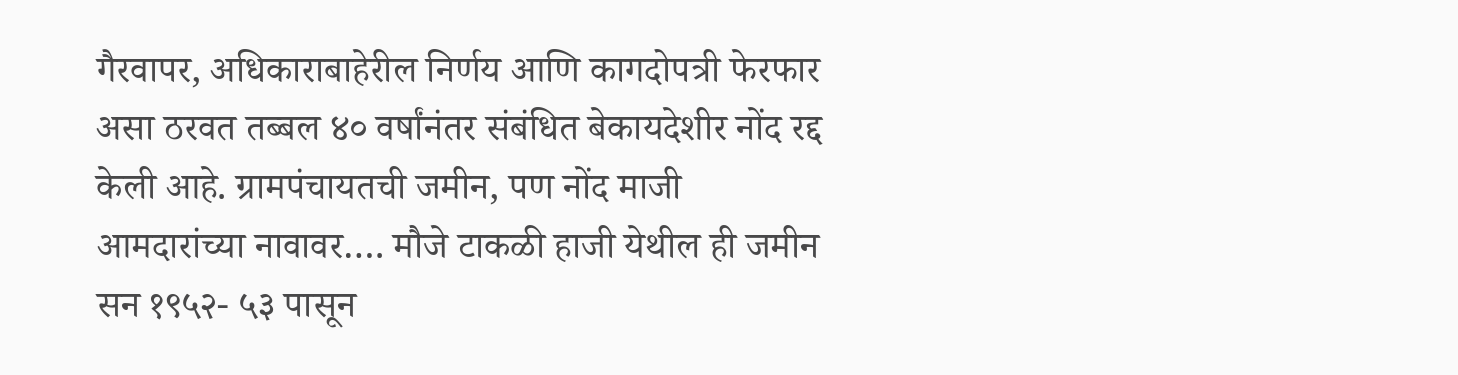गैरवापर, अधिकाराबाहेरील निर्णय आणि कागदोपत्री फेरफार असा ठरवत तब्बल ४० वर्षांनंतर संबंधित बेकायदेशीर नोंद रद्द केली आहे. ग्रामपंचायतची जमीन, पण नोंद माजी आमदारांच्या नावावर…. मौजे टाकळी हाजी येथील ही जमीन सन १९५२- ५३ पासून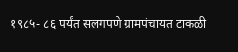१९८५- ८६ पर्यंत सलगपणे ग्रामपंचायत टाकळी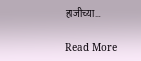हाजीच्या…

Read More